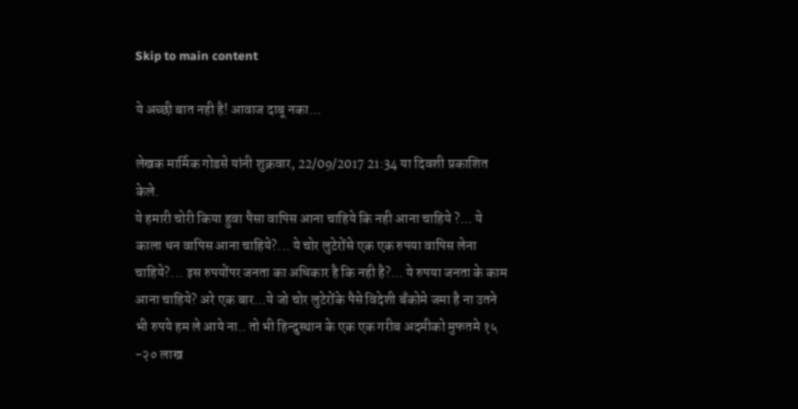Skip to main content

ये अच्छी बात नही है! आवाज दाबू नका...

लेखक मार्मिक गोडसे यांनी शुक्रवार, 22/09/2017 21:34 या दिवशी प्रकाशित केले.
ये हमारी चोरी किया हुवा पैसा वापिस आना चाहिये कि नही आना चाहिये ?... ये काला धन वापिस आना चाहिये?... ये चोर लुटेरोंसे एक एक रुपया वापिस लेना चाहिये?... इस रुपयोंपर जनता का अधिकार है कि नही है?... ये रुपया जनता के काम आना चाहिये? अरे एक बार...ये जो चोर लुटेरोंके पैसे विदेशी बँकोमे जमा है ना उतने भी रुपये हम ले आये ना.. तो भी हिन्दुस्थान के एक एक गरीब अदमीको मुफतमे १५ -२० लाख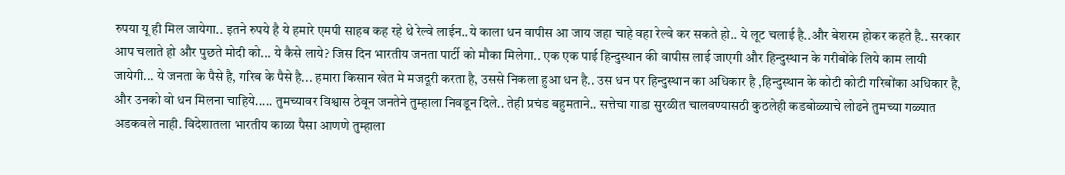रुपया यू ही मिल जायेगा.. इतने रुपये है ये हमारे एमपी साहब कह रहे थे रेल्वे लाईन..ये काला धन वापीस आ जाय जहा चाहे वहा रेल्वे कर सकते हो.. ये लूट चलाई है..और बेशरम होकर कहते है.. सरकार आप चलाते हो और पुछते मोदी को... ये कैसे लाये? जिस दिन भारतीय जनता पार्टी को मौका मिलेगा.. एक एक पाई हिन्दुस्थान की वापीस लाई जाएगी और हिन्दुस्थान के गरीबोंके लिये काम लायी जायेगी... ये जनता के पैसे है, गरिब के पैसे है... हमारा किसान खेत मे मजदूरी करता है, उससे निकला हुआ धन है.. उस धन पर हिन्दुस्थान का अधिकार है ,हिन्दुस्थान के कोटी कोटी गरिबोंका अधिकार है, और उनको वो धन मिलना चाहिये..... तुमच्यावर विश्वास ठेवून जनतेने तुम्हाला निवडून दिले.. तेही प्रचंड बहुमताने.. सत्तेचा गाडा सुरळीत चालवण्यासठी कुठलेही कडबोळ्याचे लोढने तुमच्या गळ्यात अडकवले नाही. विदेशातला भारतीय काळा पैसा आणणे तुम्हाला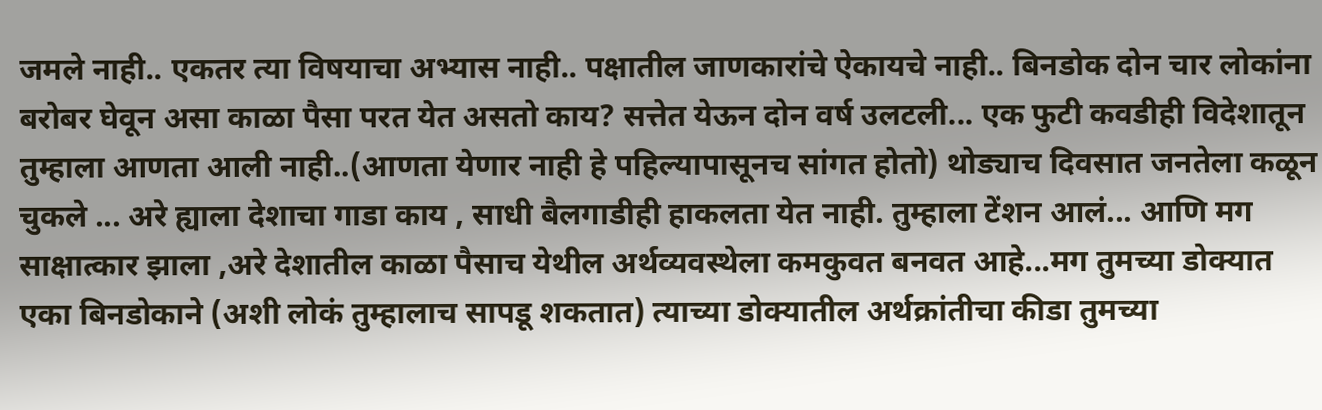जमले नाही.. एकतर त्या विषयाचा अभ्यास नाही.. पक्षातील जाणकारांचे ऐकायचे नाही.. बिनडोक दोन चार लोकांना बरोबर घेवून असा काळा पैसा परत येत असतो काय? सत्तेत येऊन दोन वर्ष उलटली... एक फुटी कवडीही विदेशातून तुम्हाला आणता आली नाही..(आणता येणार नाही हे पहिल्यापासूनच सांगत होतो) थोड्याच दिवसात जनतेला कळून चुकले ... अरे ह्याला देशाचा गाडा काय , साधी बैलगाडीही हाकलता येत नाही. तुम्हाला टेंशन आलं... आणि मग साक्षात्कार झाला ,अरे देशातील काळा पैसाच येथील अर्थव्यवस्थेला कमकुवत बनवत आहे...मग तुमच्या डोक्यात एका बिनडोकाने (अशी लोकं तुम्हालाच सापडू शकतात) त्याच्या डोक्यातील अर्थक्रांतीचा कीडा तुमच्या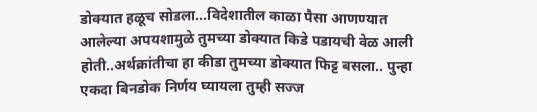डोक्यात हळूच सोडला...विदेशातील काळा पैसा आणण्यात आलेल्या अपयशामुळे तुमच्या डोक्यात किडे पडायची वेळ आली होती..अर्थक्रांतीचा हा कीडा तुमच्या डोक्यात फिट्ट बसला.. पुन्हा एकदा बिनडोक निर्णय घ्यायला तुम्ही सज्ज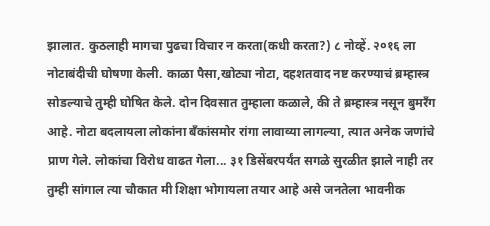झालात. कुठलाही मागचा पुढचा विचार न करता(कधी करता?) ८ नोव्हें. २०१६ ला नोटाबंदीची घोषणा केली. काळा पैसा,खोट्या नोटा, दहशतवाद नष्ट करण्याचं ब्रम्हास्त्र सोडल्याचे तुम्ही घोषित केले. दोन दिवसात तुम्हाला कळाले, की ते ब्रम्हास्त्र नसून बुमरँग आहे. नोटा बदलायला लोकांना बँकांसमोर रांगा लावाव्या लागल्या, त्यात अनेक जणांचे प्राण गेले. लोकांचा विरोध वाढत गेला... ३१ डिसेंबरपर्यंत सगळे सुरळीत झाले नाही तर तुम्ही सांगाल त्या चौकात मी शिक्षा भोगायला तयार आहे असे जनतेला भावनीक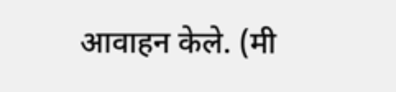आवाहन केले. (मी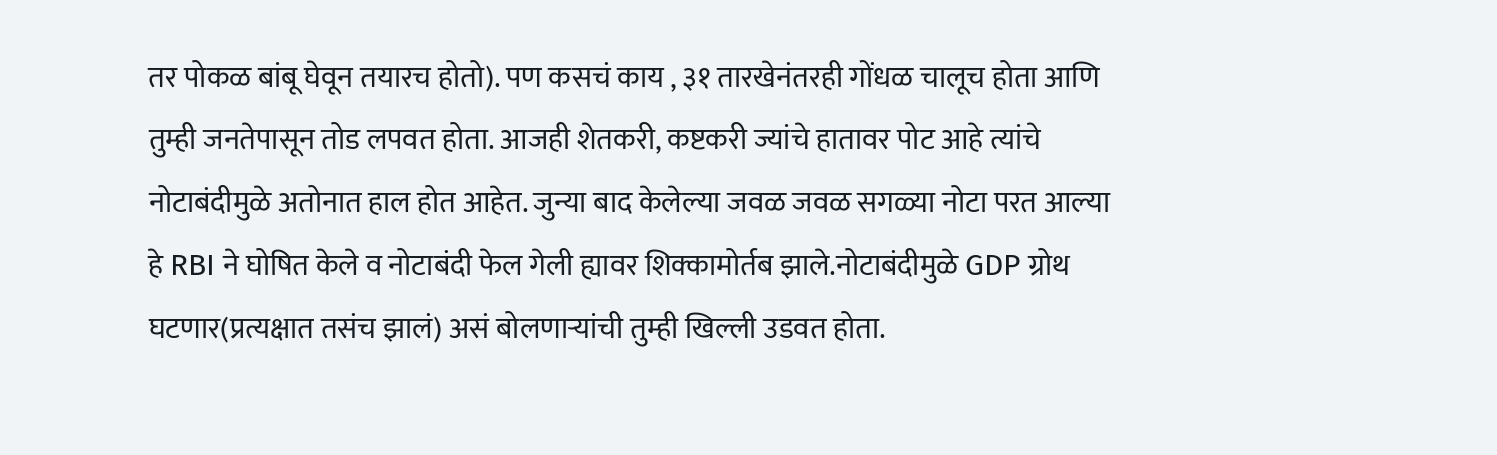तर पोकळ बांबू घेवून तयारच होतो). पण कसचं काय , ३१ तारखेनंतरही गोंधळ चालूच होता आणि तुम्ही जनतेपासून तोड लपवत होता. आजही शेतकरी, कष्टकरी ज्यांचे हातावर पोट आहे त्यांचे नोटाबंदीमुळे अतोनात हाल होत आहेत. जुन्या बाद केलेल्या जवळ जवळ सगळ्या नोटा परत आल्या हे RBI ने घोषित केले व नोटाबंदी फेल गेली ह्यावर शिक्कामोर्तब झाले.नोटाबंदीमुळे GDP ग्रोथ घटणार(प्रत्यक्षात तसंच झालं) असं बोलणार्‍यांची तुम्ही खिल्ली उडवत होता.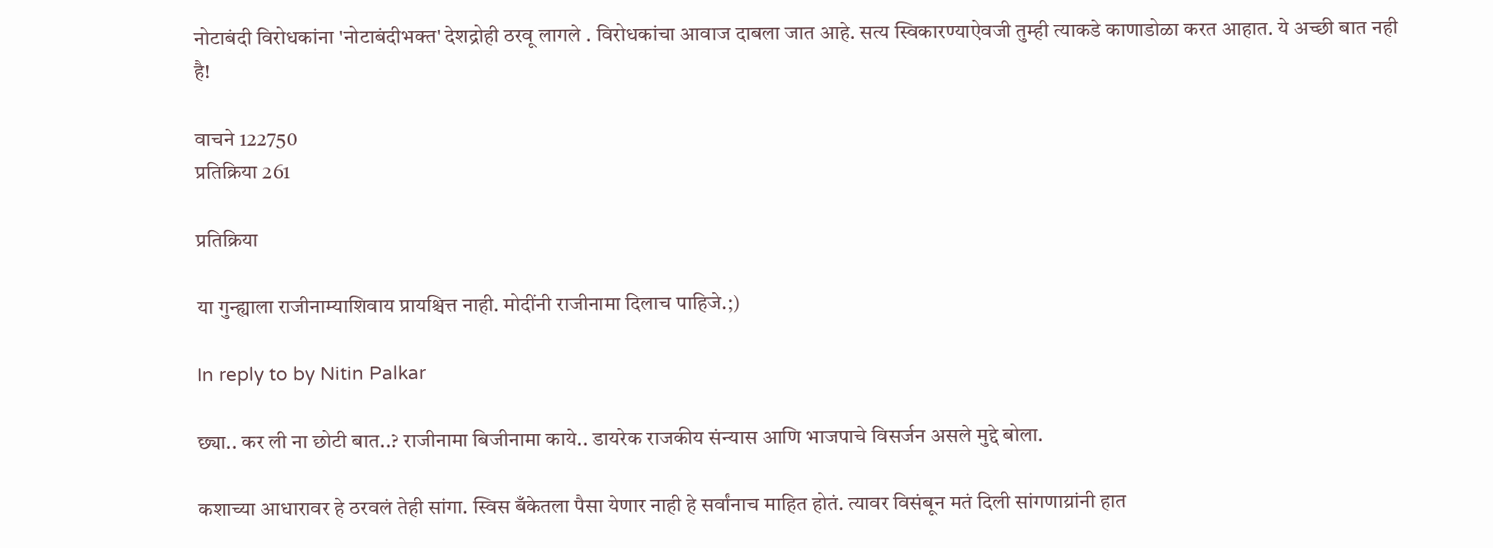नोटाबंदी विरोधकांना 'नोटाबंदीभक्त' देशद्रोही ठरवू लागले . विरोधकांचा आवाज दाबला जात आहे. सत्य स्विकारण्याऐवजी तुम्ही त्याकडे काणाडोळा करत आहात. ये अच्छी बात नही है!

वाचने 122750
प्रतिक्रिया 261

प्रतिक्रिया

या गुन्ह्याला राजीनाम्याशिवाय प्रायश्चित्त नाही. मोदींनी राजीनामा दिलाच पाहिजे.;)

In reply to by Nitin Palkar

छ्या.. कर ली ना छोटी बात..? राजीनामा बिजीनामा काये.. डायरेक राजकीय संन्यास आणि भाजपाचे विसर्जन असले मुद्दे बोला.

कशाच्या आधारावर हे ठरवलं तेही सांगा. स्विस बँकेतला पैसा येणार नाही हे सर्वांनाच माहित होतं. त्यावर विसंबून मतं दिली सांगणाय्रांनी हात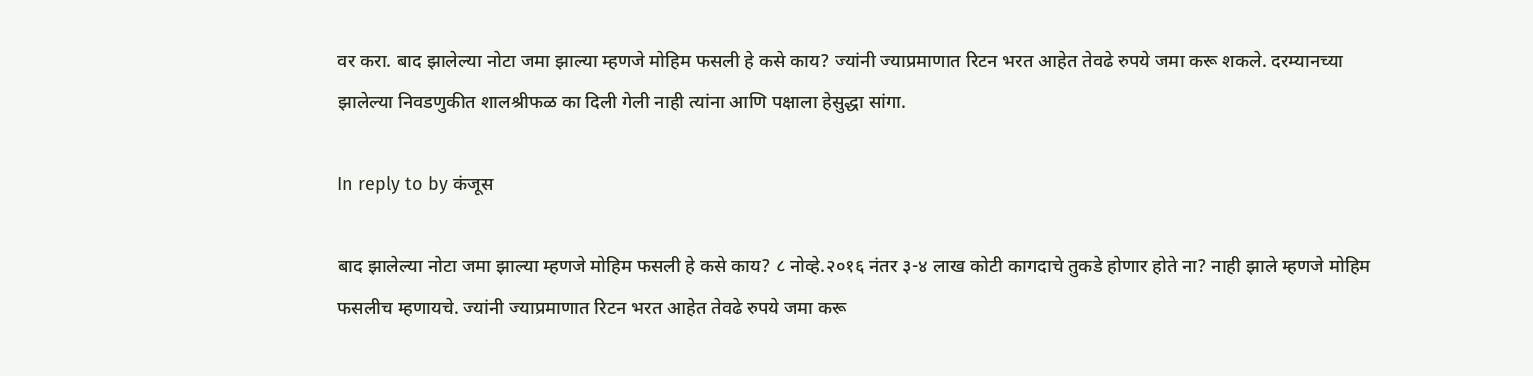वर करा. बाद झालेल्या नोटा जमा झाल्या म्हणजे मोहिम फसली हे कसे काय? ज्यांनी ज्याप्रमाणात रिटन भरत आहेत तेवढे रुपये जमा करू शकले. दरम्यानच्या झालेल्या निवडणुकीत शालश्रीफळ का दिली गेली नाही त्यांना आणि पक्षाला हेसुद्धा सांगा.

In reply to by कंजूस

बाद झालेल्या नोटा जमा झाल्या म्हणजे मोहिम फसली हे कसे काय? ८ नोव्हे.२०१६ नंतर ३-४ लाख कोटी कागदाचे तुकडे होणार होते ना? नाही झाले म्हणजे मोहिम फसलीच म्हणायचे. ज्यांनी ज्याप्रमाणात रिटन भरत आहेत तेवढे रुपये जमा करू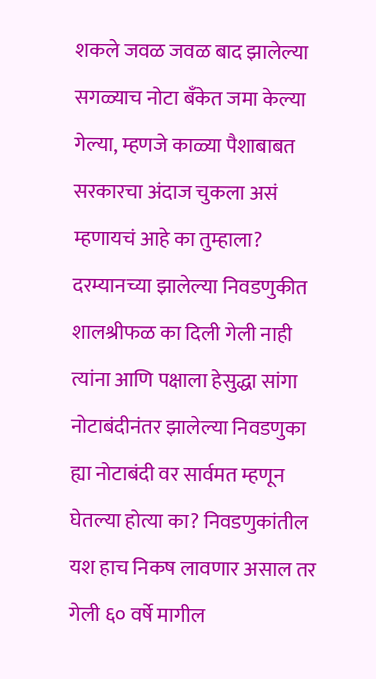शकले जवळ जवळ बाद झालेल्या सगळ्याच नोटा बँकेत जमा केल्या गेल्या, म्हणजे काळ्या पैशाबाबत सरकारचा अंदाज चुकला असं म्हणायचं आहे का तुम्हाला? दरम्यानच्या झालेल्या निवडणुकीत शालश्रीफळ का दिली गेली नाही त्यांना आणि पक्षाला हेसुद्धा सांगा नोटाबंदीनंतर झालेल्या निवडणुका ह्या नोटाबंदी वर सार्वमत म्हणून घेतल्या होत्या का? निवडणुकांतील यश हाच निकष लावणार असाल तर गेली ६० वर्षे मागील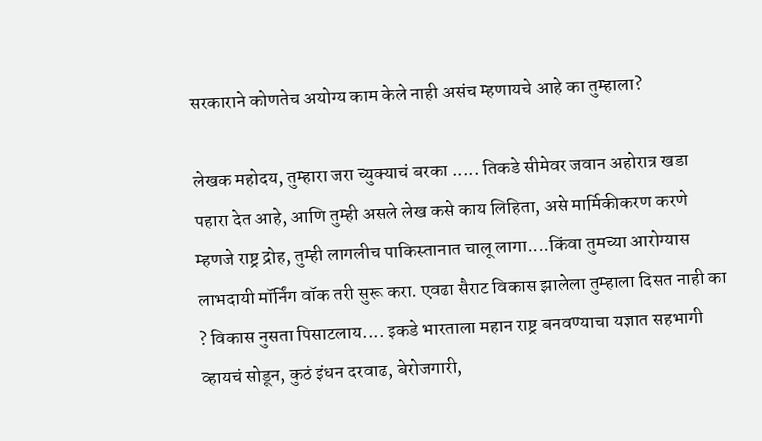सरकाराने कोणतेच अयोग्य काम केले नाही असंच म्हणायचे आहे का तुम्हाला?

लेखक महोदय, तुम्हारा जरा च्युक्याचं बरका ..... तिकडे सीमेवर जवान अहोरात्र खडा पहारा देत आहे, आणि तुम्ही असले लेख कसे काय लिहिता, असे मार्मिकीकरण करणे म्हणजे राष्ट्र द्रोह, तुम्ही लागलीच पाकिस्तानात चालू लागा....किंवा तुमच्या आरोग्यास लाभदायी मॉर्निंग वॉक तरी सुरू करा. एवढा सैराट विकास झालेला तुम्हाला दिसत नाही का ? विकास नुसता पिसाटलाय.... इकडे भारताला महान राष्ट्र बनवण्याचा यज्ञात सहभागी व्हायचं सोडून, कुठं इंधन दरवाढ, बेरोजगारी,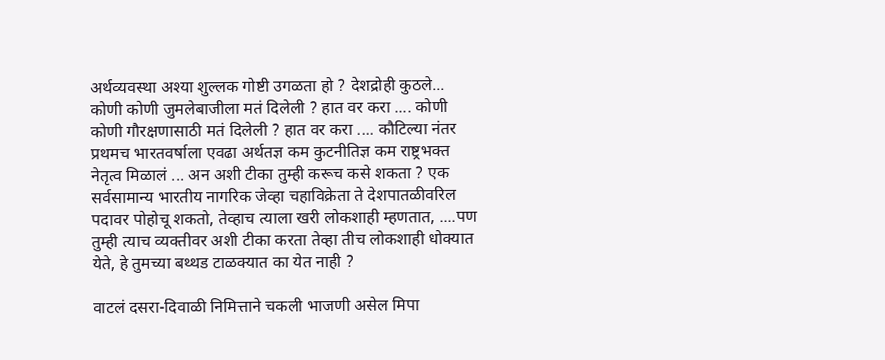अर्थव्यवस्था अश्या शुल्लक गोष्टी उगळता हो ? देशद्रोही कुठले... कोणी कोणी जुमलेबाजीला मतं दिलेली ? हात वर करा .... कोणी कोणी गौरक्षणासाठी मतं दिलेली ? हात वर करा .... कौटिल्या नंतर प्रथमच भारतवर्षाला एवढा अर्थतज्ञ कम कुटनीतिज्ञ कम राष्ट्रभक्त नेतृत्व मिळालं ... अन अशी टीका तुम्ही करूच कसे शकता ? एक सर्वसामान्य भारतीय नागरिक जेव्हा चहाविक्रेता ते देशपातळीवरिल पदावर पोहोचू शकतो, तेव्हाच त्याला खरी लोकशाही म्हणतात, ....पण तुम्ही त्याच व्यक्तीवर अशी टीका करता तेव्हा तीच लोकशाही धोक्यात येते, हे तुमच्या बथ्थड टाळक्यात का येत नाही ?

वाटलं दसरा-दिवाळी निमित्ताने चकली भाजणी असेल मिपा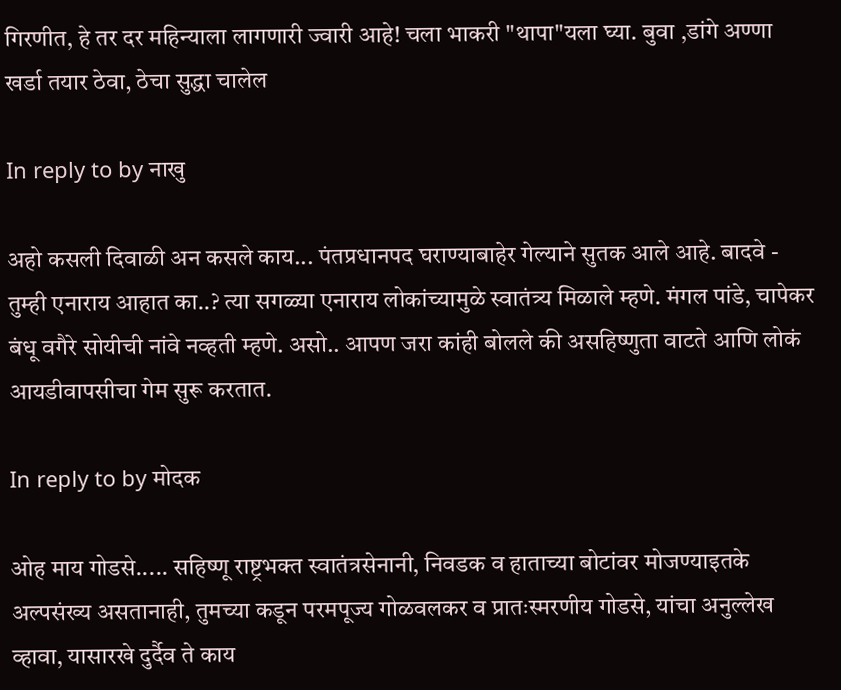गिरणीत, हे तर दर महिन्याला लागणारी ज्वारी आहे! चला भाकरी "थापा"यला घ्या. बुवा ,डांगे अण्णा खर्डा तयार ठेवा, ठेचा सुद्धा चालेल

In reply to by नाखु

अहो कसली दिवाळी अन कसले काय... पंतप्रधानपद घराण्याबाहेर गेल्याने सुतक आले आहे. बादवे - तुम्ही एनाराय आहात का..? त्या सगळ्या एनाराय लोकांच्यामुळे स्वातंत्र्य मिळाले म्हणे. मंगल पांडे, चापेकर बंधू वगैरे सोयीची नांवे नव्हती म्हणे. असो.. आपण जरा कांही बोलले की असहिष्णुता वाटते आणि लोकं आयडीवापसीचा गेम सुरू करतात.

In reply to by मोदक

ओह माय गोडसे..... सहिष्णू राष्ट्रभक्त स्वातंत्रसेनानी, निवडक व हाताच्या बोटांवर मोजण्याइतके अल्पसंख्य असतानाही, तुमच्या कडून परमपूज्य गोळवलकर व प्रातःस्मरणीय गोडसे, यांचा अनुल्लेख व्हावा, यासारखे दुर्दैव ते काय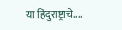या हिंदुराष्ट्राचे....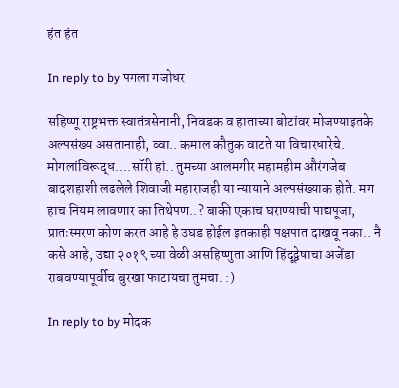हंत हंत

In reply to by पगला गजोधर

सहिष्णू राष्ट्रभक्त स्वातंत्रसेनानी, निवडक व हाताच्या बोटांवर मोजण्याइतके अल्पसंख्य असतानाही, व्वा.. कमाल कौतुक वाटते या विचारधारेचे. मोगलांविरूद्ध....सॉरी हां.. तुमच्या आलमगीर महामहीम औरंगजेब बादशहाशी लढलेले शिवाजी महाराजही या न्यायाने अल्पसंख्याक होते. मग हाच नियम लावणार का तिथेपण..? बाकी एकाच घराण्याची पाद्यपूजा, प्रातःस्मरण कोण करत आहे हे उघड होईल इतकाही पक्षपात दाखवू नका.. नै कसे आहे, उद्या २०१९ च्या वेळी असहिष्णुता आणि हिंदूद्वेषाचा अजेंडा राबवण्यापूर्वीच बुरखा फाटायचा तुमचा. :)

In reply to by मोदक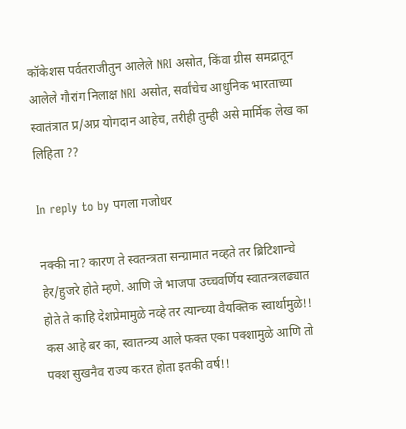कॉकेशस पर्वतराजीतुन आलेले NRI असोत, किंवा ग्रीस समद्रातून आलेले गौरांग निलाक्ष NRI असोत, सर्वांचेच आधुनिक भारताच्या स्वातंत्रात प्र/अप्र योगदान आहेच, तरीही तुम्ही असे मार्मिक लेख का लिहिता ??

In reply to by पगला गजोधर

नक्की ना? कारण ते स्वतन्त्रता सन्ग्रामात नव्हते तर ब्रिटिशान्चे हेर/हुजरे होते म्हणे. आणि जे भाजपा उच्चवर्णिय स्वातन्त्रलढ्यात होते ते काहि देशप्रेमामुळे नव्हे तर त्यान्च्या वैयक्तिक स्वार्थामुळे!! कस आहे बर का, स्वातन्त्र्य आले फक्त एका पक्शामुळे आणि तो पक्श सुखनैव राज्य करत होता इतकी वर्ष!!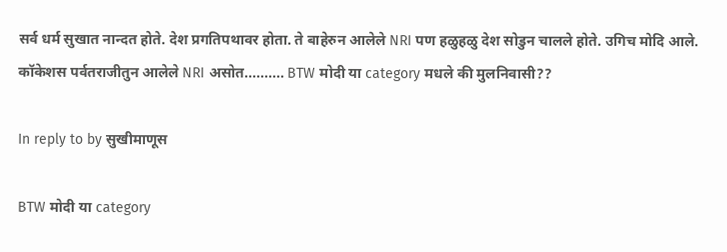सर्व धर्म सुखात नान्दत होते. देश प्रगतिपथावर होता. ते बाहेरुन आलेले NRI पण हळुहळु देश सोडुन चालले होते. उगिच मोदि आले. कॉकेशस पर्वतराजीतुन आलेले NRI असोत.......... BTW मोदी या category मधले की मुलनिवासी??

In reply to by सुखीमाणूस

BTW मोदी या category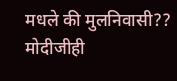मधले की मुलनिवासी??
मोदीजीही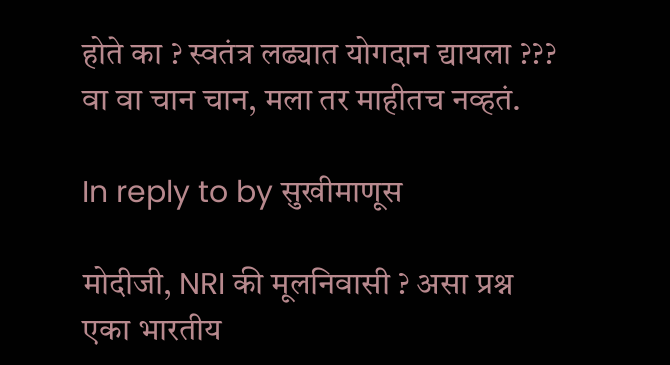होते का ? स्वतंत्र लढ्यात योगदान द्यायला ??? वा वा चान चान, मला तर माहीतच नव्हतं.

In reply to by सुखीमाणूस

मोदीजी, NRI की मूलनिवासी ? असा प्रश्न एका भारतीय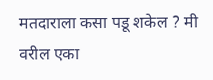मतदाराला कसा पडू शकेल ? मी वरील एका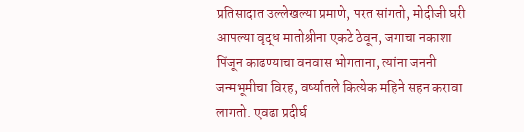प्रतिसादात उल्लेखल्या प्रमाणे, परत सांगतो, मोदीजी घरी आपल्या वृद्ध मातोश्रीना एकटे ठेवून, जगाचा नकाशा पिंजून काढण्याचा वनवास भोगताना, त्यांना जननी जन्मभूमीचा विरह, वर्ष्यातले कित्येक महिने सहन करावा लागतो. एवढा प्रदीर्घ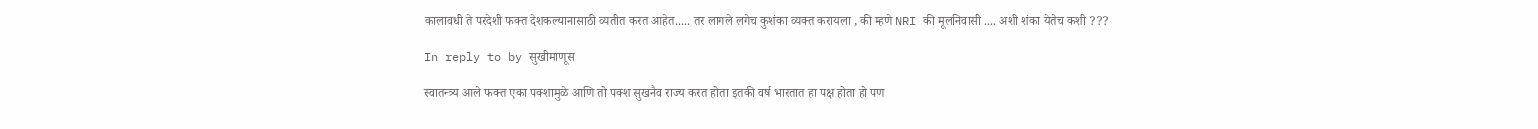कालावधी ते परदेशी फक्त देशकल्यानासाठी व्यतीत करत आहेत..... तर लागले लगेच कुशंका व्यक्त करायला , की म्हणे NRI की मूलनिवासी .... अशी शंका येतेच कशी ???

In reply to by सुखीमाणूस

स्वातन्त्र्य आले फक्त एका पक्शामुळे आणि तो पक्श सुखनैव राज्य करत होता इतकी वर्ष भारतात हा पक्ष होता हो पण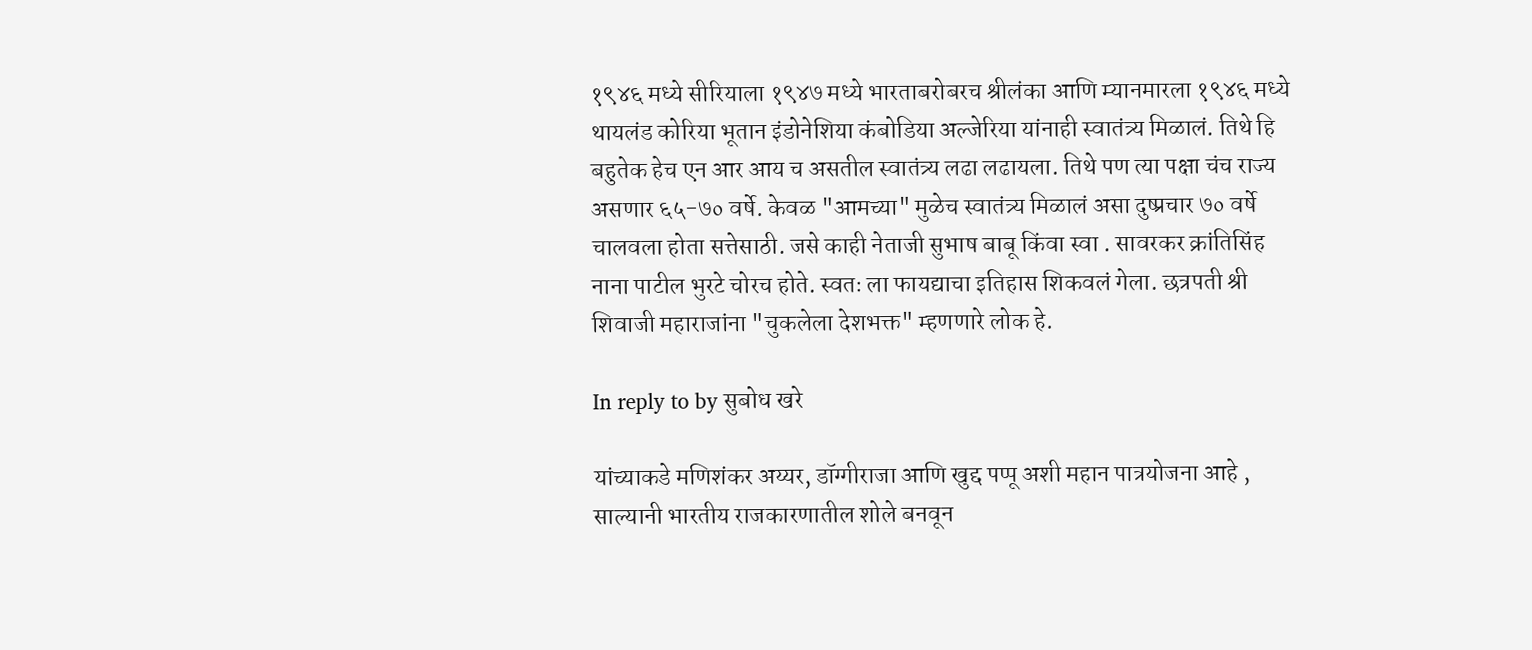१९४६ मध्ये सीरियाला १९४७ मध्ये भारताबरोबरच श्रीलंका आणि म्यानमारला १९४६ मध्ये थायलंड कोरिया भूतान इंडोनेशिया कंबोडिया अल्जेरिया यांनाही स्वातंत्र्य मिळालं. तिथे हि बहुतेक हेच एन आर आय च असतील स्वातंत्र्य लढा लढायला. तिथे पण त्या पक्षा चंच राज्य असणार ६५-७० वर्षे. केवळ "आमच्या" मुळेच स्वातंत्र्य मिळालं असा दुष्प्रचार ७० वर्षे चालवला होता सत्तेसाठी. जसे काही नेताजी सुभाष बाबू किंवा स्वा . सावरकर क्रांतिसिंह नाना पाटील भुरटे चोरच होते. स्वतः ला फायद्याचा इतिहास शिकवलं गेला. छत्रपती श्री शिवाजी महाराजांना "चुकलेला देशभक्त" म्हणणारे लोक हे.

In reply to by सुबोध खरे

यांच्याकडे मणिशंकर अय्यर, डॉग्गीराजा आणि खुद्द पप्पू अशी महान पात्रयोजना आहे , साल्यानी भारतीय राजकारणातील शोले बनवून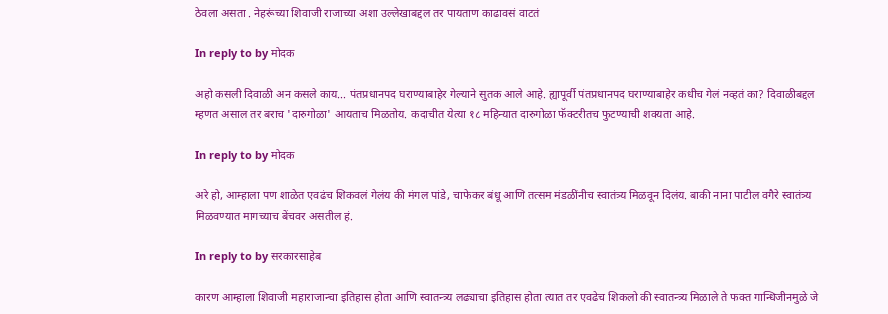ठेवला असता . नेहरूंच्या शिवाजी राजाच्या अशा उल्लेखाबद्दल तर पायताण काढावसं वाटतं

In reply to by मोदक

अहो कसली दिवाळी अन कसले काय... पंतप्रधानपद घराण्याबाहेर गेल्याने सुतक आले आहे. ह्यापूर्वी पंतप्रधानपद घराण्याबाहेर कधीच गेलं नव्हतं का? दिवाळीबद्दल म्हणत असाल तर बराच 'दारुगोळा' आयताच मिळतोय. कदाचीत येत्या १८ महिन्यात दारुगोळा फॅक्टरीतच फुटण्याची शक्यता आहे.

In reply to by मोदक

अरे हो, आम्हाला पण शाळेत एवढंच शिकवलं गेलंय की मंगल पांडे, चाफेकर बंधू आणि तत्सम मंडळींनीच स्वातंत्र्य मिळवून दिलंय. बाकी नाना पाटील वगैरे स्वातंत्र्य मिळवण्यात मागच्याच बेंचवर असतील हं.

In reply to by सरकारसाहेब

कारण आम्हाला शिवाजी महाराजान्चा इतिहास होता आणि स्वातन्त्र्य लढ्याचा इतिहास होता त्यात तर एवढेच शिकलो की स्वातन्त्र्य मिळाले ते फक्त गान्धिजीनमुळे जे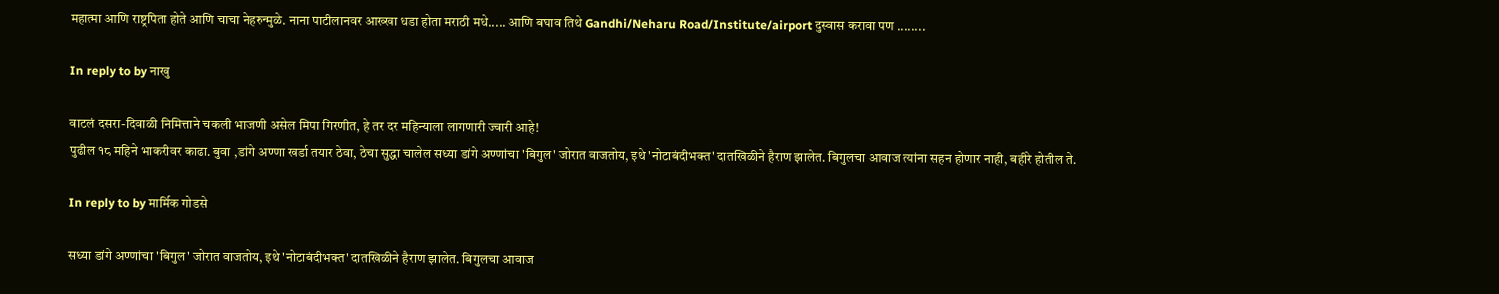महात्मा आणि राष्ट्रपिता होते आणि चाचा नेहरुन्मुळे. नाना पाटीलानवर आख्खा धडा होता मराठी मधे..... आणि बघाव तिथे Gandhi/Neharu Road/Institute/airport दुस्वास करावा पण ........

In reply to by नाखु

वाटलं दसरा-दिवाळी निमित्ताने चकली भाजणी असेल मिपा गिरणीत, हे तर दर महिन्याला लागणारी ज्वारी आहे!
पुढील १८ महिने भाकरीवर काढा. बुवा ,डांगे अण्णा खर्डा तयार ठेवा, ठेचा सुद्धा चालेल सध्या डांगे अण्णांचा 'बिगुल' जोरात वाजतोय, इथे 'नोटाबंदीभक्त' दातखिळीने हैराण झालेत. बिगुलचा आवाज त्यांना सहन होणार नाही, बहीरे होतील ते.

In reply to by मार्मिक गोडसे

सध्या डांगे अण्णांचा 'बिगुल' जोरात वाजतोय, इथे 'नोटाबंदीभक्त' दातखिळीने हैराण झालेत. बिगुलचा आवाज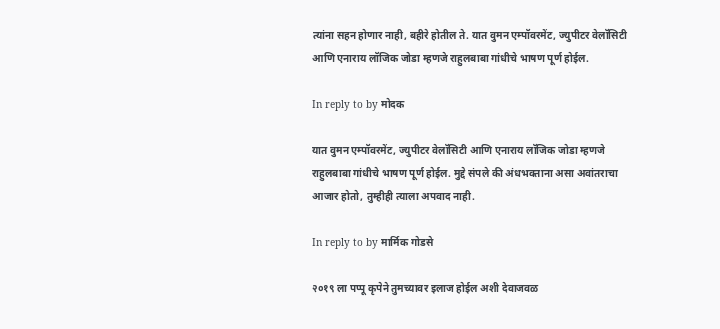त्यांना सहन होणार नाही, बहीरे होतील ते. यात वुमन एम्पॉवरमेंट, ज्युपीटर वेलॉसिटी आणि एनाराय लॉजिक जोडा म्हणजे राहुलबाबा गांधीचे भाषण पूर्ण होईल.

In reply to by मोदक

यात वुमन एम्पॉवरमेंट, ज्युपीटर वेलॉसिटी आणि एनाराय लॉजिक जोडा म्हणजे राहुलबाबा गांधीचे भाषण पूर्ण होईल. मुद्दे संपले की अंधभक्ताना असा अवांतराचा आजार होतो, तुम्हीही त्याला अपवाद नाही.

In reply to by मार्मिक गोडसे

२०१९ ला पप्पू कृपेने तुमच्यावर इलाज होईल अशी देवाजवळ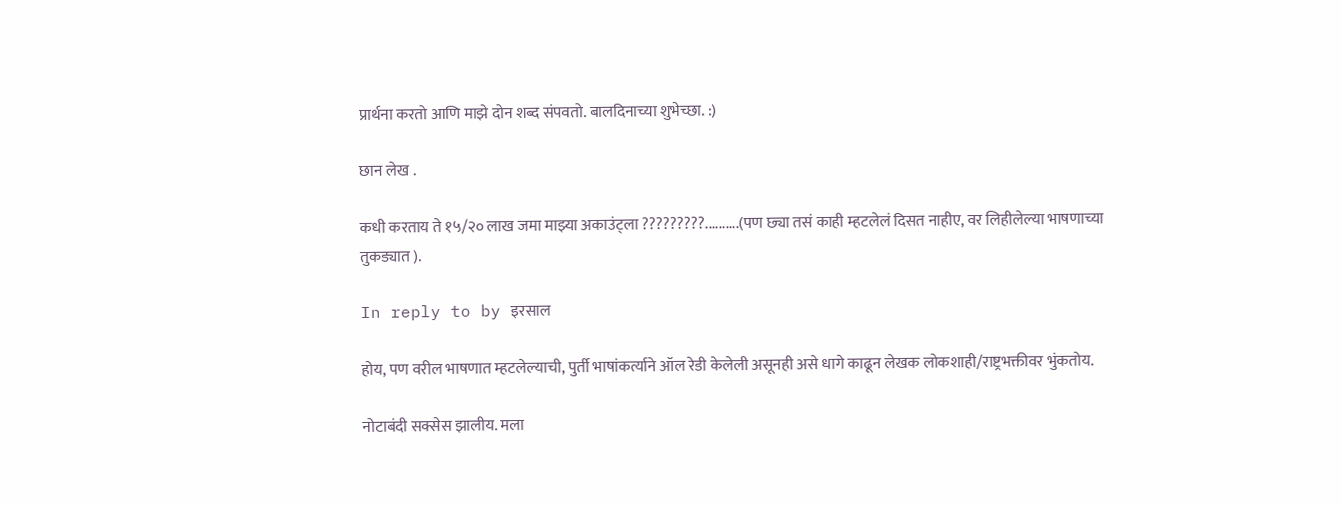प्रार्थना करतो आणि माझे दोन शब्द संपवतो. बालदिनाच्या शुभेच्छा. :)

छान लेख .

कधी करताय ते १५/२० लाख जमा माझ्या अकाउंट्ला ?????????..........(पण छ्या तसं काही म्हटलेलं दिसत नाहीए, वर लिहीलेल्या भाषणाच्या तुकड्यात ).

In reply to by इरसाल

होय, पण वरील भाषणात म्हटलेल्याची, पुर्ती भाषांकर्त्याने ऑल रेडी केलेली असूनही असे धागे काढून लेखक लोकशाही/राष्ट्रभक्तीवर भुंकतोय.

नोटाबंदी सक्सेस झालीय. मला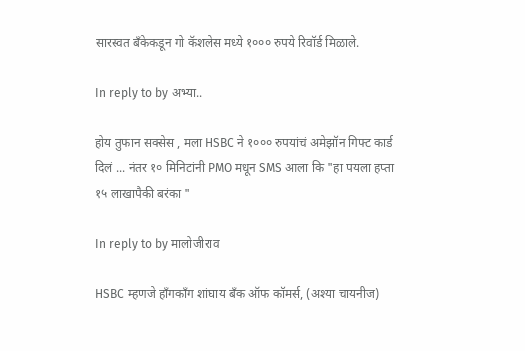सारस्वत बँकेकडून गो कॅशलेस मध्ये १००० रुपये रिवॉर्ड मिळाले.

In reply to by अभ्या..

होय तुफान सक्सेस , मला HSBC ने १००० रुपयांचं अमेझॉन गिफ्ट कार्ड दिलं ... नंतर १० मिनिटांनी PMO मधून SMS आला कि "हा पयला हप्ता १५ लाखापैकी बरंका "

In reply to by मालोजीराव

HSBC म्हणजे हाँगकाँग शांघाय बँक ऑफ कॉमर्स, (अश्या चायनीज)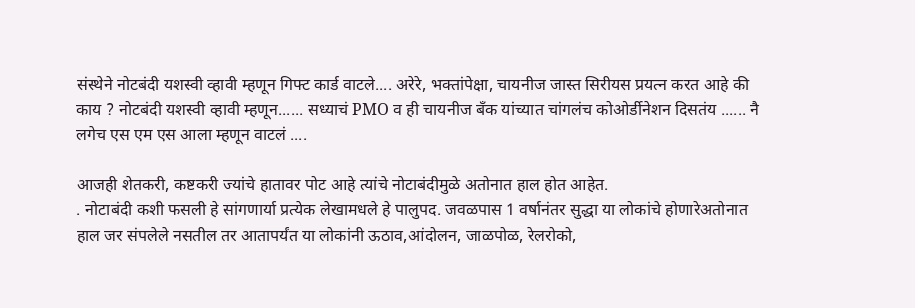संस्थेने नोटबंदी यशस्वी व्हावी म्हणून गिफ्ट कार्ड वाटले.... अरेरे, भक्तांपेक्षा, चायनीज जास्त सिरीयस प्रयत्न करत आहे की काय ? नोटबंदी यशस्वी व्हावी म्हणून...... सध्याचं PMO व ही चायनीज बँक यांच्यात चांगलंच कोओर्डीनेशन दिसतंय ...... नै लगेच एस एम एस आला म्हणून वाटलं ....

आजही शेतकरी, कष्टकरी ज्यांचे हातावर पोट आहे त्यांचे नोटाबंदीमुळे अतोनात हाल होत आहेत.
. नोटाबंदी कशी फसली हे सांगणार्या प्रत्येक लेखामधले हे पालुपद. जवळपास 1 वर्षानंतर सुद्धा या लोकांचे होणारेअतोनात हाल जर संपलेले नसतील तर आतापर्यंत या लोकांनी ऊठाव,आंदोलन, जाळपोळ, रेलरोको,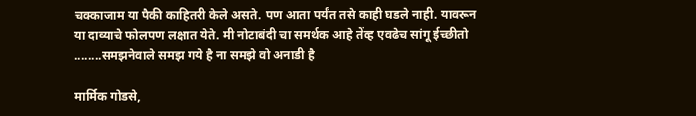चक्काजाम या पैकी काहितरी केले असते. पण आता पर्यंत तसे काही घडले नाही. यावरून या दाव्याचे फोलपण लक्षात येते. मी नोटाबंदी चा समर्थक आहे तेंव्ह एवढेच सांगू ईच्छीतो ........समझनेवाले समझ गये है ना समझे वो अनाडी है ‍

मार्मिक गोडसे,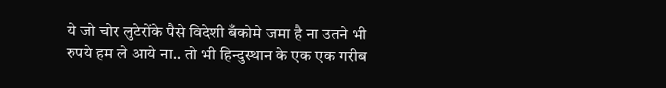ये जो चोर लुटेरोंके पैसे विदेशी बँकोमे जमा है ना उतने भी रुपये हम ले आये ना.. तो भी हिन्दुस्थान के एक एक गरीब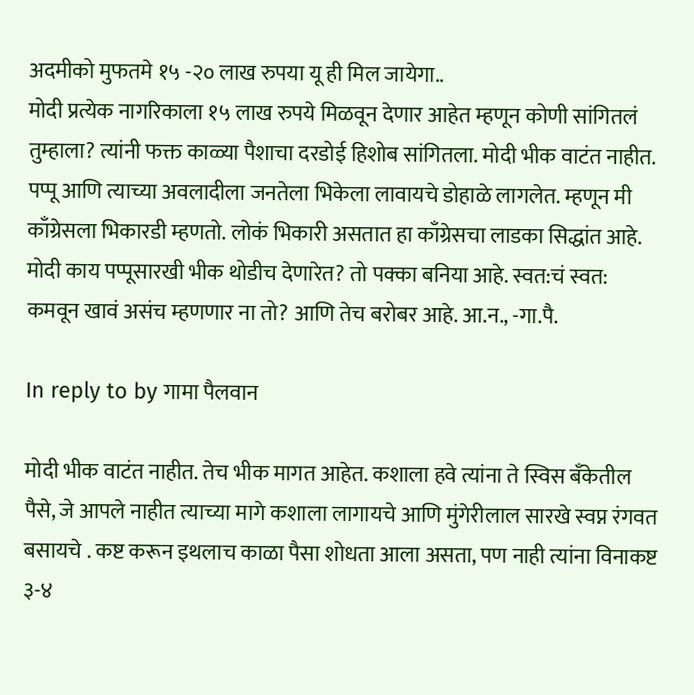अदमीको मुफतमे १५ -२० लाख रुपया यू ही मिल जायेगा..
मोदी प्रत्येक नागरिकाला १५ लाख रुपये मिळवून देणार आहेत म्हणून कोणी सांगितलं तुम्हाला? त्यांनी फक्त काळ्या पैशाचा दरडोई हिशोब सांगितला. मोदी भीक वाटंत नाहीत. पप्पू आणि त्याच्या अवलादीला जनतेला भिकेला लावायचे डोहाळे लागलेत. म्हणून मी काँग्रेसला भिकारडी म्हणतो. लोकं भिकारी असतात हा काँग्रेसचा लाडका सिद्धांत आहे. मोदी काय पप्पूसारखी भीक थोडीच देणारेत? तो पक्का बनिया आहे. स्वत:चं स्वत: कमवून खावं असंच म्हणणार ना तो? आणि तेच बरोबर आहे. आ.न., -गा.पै.

In reply to by गामा पैलवान

मोदी भीक वाटंत नाहीत. तेच भीक मागत आहेत. कशाला हवे त्यांना ते स्विस बँकेतील पैसे, जे आपले नाहीत त्याच्या मागे कशाला लागायचे आणि मुंगेरीलाल सारखे स्वप्न रंगवत बसायचे . कष्ट करून इथलाच काळा पैसा शोधता आला असता, पण नाही त्यांना विनाकष्ट ३-४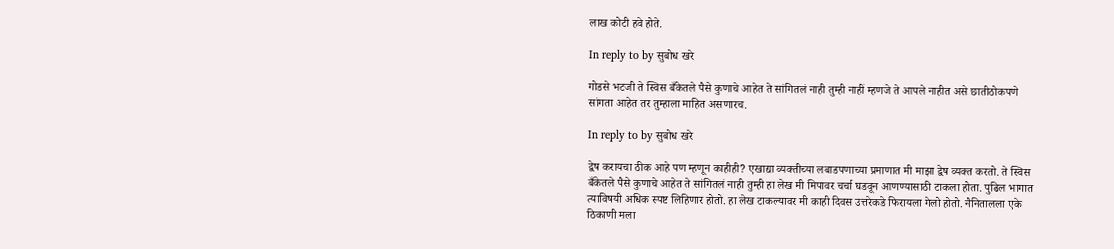लाख कोटी हवे होते.

In reply to by सुबोध खरे

गोडसे भटजी ते स्विस बँकेतले पैसे कुणाचे आहेत ते सांगितलं नाही तुम्ही नाहीं म्हणजे ते आपले नाहीत असे छातीठोकपणे सांगता आहेत तर तुम्हाला माहित असणारच.

In reply to by सुबोध खरे

द्वेष करायचा ठीक आहे पण म्हणून काहीही? एखाद्या व्यक्तीच्या लबाडपणाच्या प्रमाणात मी माझा द्वेष व्यक्त करतो. ते स्विस बँकेतले पैसे कुणाचे आहेत ते सांगितलं नाही तुम्ही हा लेख मी मिपावर चर्चा घडवून आणण्यासाठी टाकला होता. पुढिल भागात त्याविषयी अधिक स्पष्ट लिहिणार होतो. हा लेख टाकल्यावर मी काही दिवस उत्तरेकडे फिरायला गेलो होतो. नैनितालला एके ठिकाणी मला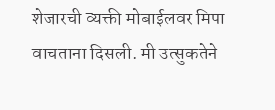शेजारची व्यक्ती मोबाईलवर मिपा वाचताना दिसली. मी उत्सुकतेने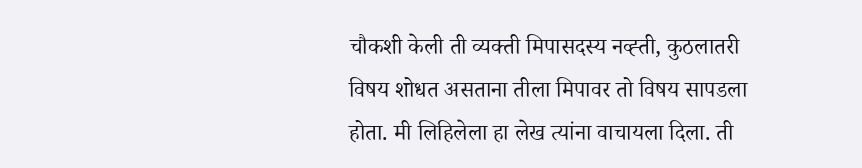चौकशी केली ती व्यक्ती मिपासदस्य नव्ह्ती, कुठलातरी विषय शोधत असताना तीला मिपावर तो विषय सापडला होता. मी लिहिलेला हा लेख त्यांना वाचायला दिला. ती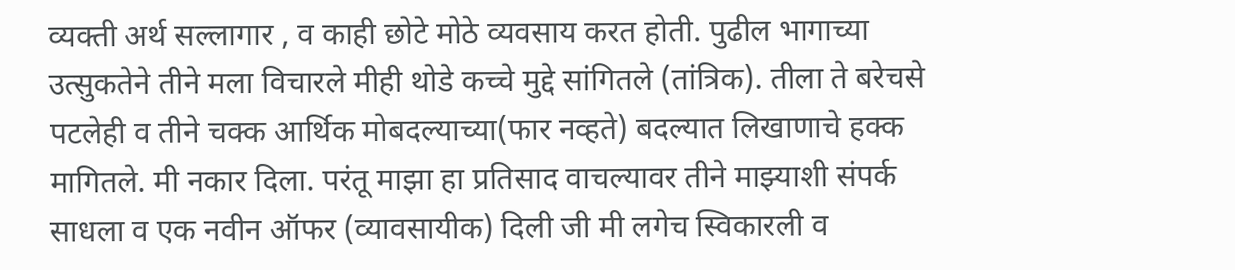व्यक्ती अर्थ सल्लागार , व काही छोटे मोठे व्यवसाय करत होती. पुढील भागाच्या उत्सुकतेने तीने मला विचारले मीही थोडे कच्चे मुद्दे सांगितले (तांत्रिक). तीला ते बरेचसे पटलेही व तीने चक्क आर्थिक मोबदल्याच्या(फार नव्हते) बदल्यात लिखाणाचे हक्क मागितले. मी नकार दिला. परंतू माझा हा प्रतिसाद वाचल्यावर तीने माझ्याशी संपर्क साधला व एक नवीन ऑफर (व्यावसायीक) दिली जी मी लगेच स्विकारली व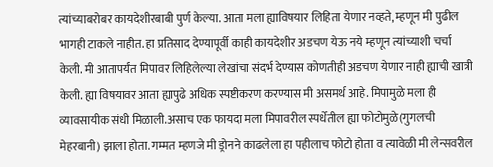त्यांच्याबरोबर कायदेशीरबाबी पुर्ण केल्या. आता मला ह्याविषयार लिहिता येणार नव्हते, म्हणून मी पुढील भागही टाकले नाहीत. हा प्रतिसाद देण्यापूर्वी काही कायदेशीर अडचण येऊ नये म्हणून त्यांच्याशी चर्चा केली. मी आतापर्यंत मिपावर लिहिलेल्या लेखांचा संदर्भ देण्यास कोणतीही अडचण येणार नाही ह्याची खात्री केली. ह्या विषयावर आता ह्यापुढे अधिक स्पष्टीकरण करण्यास मी असमर्थ आहे. मिपामुळे मला ही व्यावसायीक संधी मिळाली.असाच एक फायदा मला मिपावरील स्पर्धेतील ह्या फोटोमुळे(गुगलची मेहरबानी) झाला होता. गम्मत म्हणजे मी ड्रोनने काढलेला हा पहीलाच फोटो होता व त्यावेळी मी लेन्सवरील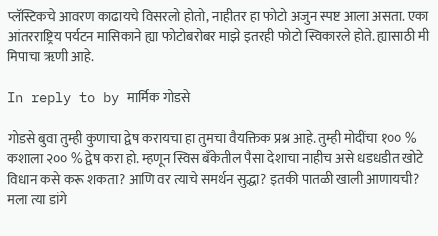प्लॅस्टिकचे आवरण काढायचे विसरलो होतो, नाहीतर हा फोटो अजुन स्पष्ट आला असता. एका आंतरराष्ट्रिय पर्यटन मासिकाने ह्या फोटोबरोबर माझे इतरही फोटो स्विकारले होते. ह्यासाठी मी मिपाचा ॠणी आहे.

In reply to by मार्मिक गोडसे

गोडसे बुवा तुम्ही कुणाचा द्वेष करायचा हा तुमचा वैयक्तिक प्रश्न आहे. तुम्ही मोदींचा १०० % कशाला २०० % द्वेष करा हो. म्हणून स्विस बँकेतील पैसा देशाचा नाहीच असे धडधडीत खोटे विधान कसे करू शकता? आणि वर त्याचे समर्थन सुद्धा? इतकी पातळी खाली आणायची? मला त्या डांगे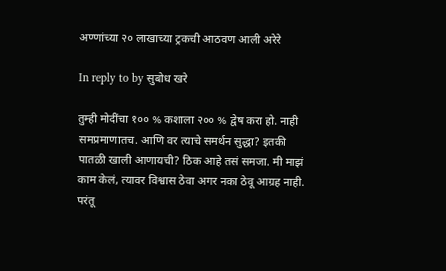अण्णांच्या २० लाखाच्या ट्रकची आठवण आली अरेरे

In reply to by सुबोध खरे

तुम्ही मोदींचा १०० % कशाला २०० % द्वेष करा हो. नाही समप्रमाणातच. आणि वर त्याचे समर्थन सुद्धा? इतकी पातळी खाली आणायची? ठिक आहे तसं समजा. मी माझं काम केलं, त्यावर विश्वास ठेवा अगर नका ठेवू आग्रह नाही. परंतू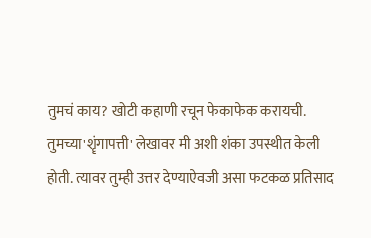तुमचं काय? खोटी कहाणी रचून फेकाफेक करायची. तुमच्या'शॄंगापत्ती' लेखावर मी अशी शंका उपस्थीत केली होती. त्यावर तुम्ही उत्तर देण्याऐवजी असा फटकळ प्रतिसाद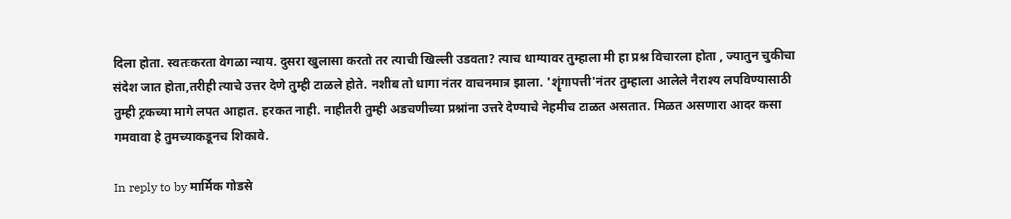दिला होता. स्वतःकरता वेगळा न्याय. दुसरा खुलासा करतो तर त्याची खिल्ली उडवता? त्याच धाग्यावर तुम्हाला मी हा प्रश्न विचारला होता , ज्यातुन चुकीचा संदेश जात होता,तरीही त्याचे उत्तर देणे तुम्ही टाळले होते. नशीब तो धागा नंतर वाचनमात्र झाला. 'शॄंगापत्ती'नंतर तुम्हाला आलेले नैराश्य लपविण्यासाठी तुम्ही ट्रकच्या मागे लपत आहात. हरकत नाही. नाहीतरी तुम्ही अडचणीच्या प्रश्नांना उत्तरे देण्याचे नेहमीच टाळत असतात. मिळत असणारा आदर कसा गमवावा हे तुमच्याकडूनच शिकावे.

In reply to by मार्मिक गोडसे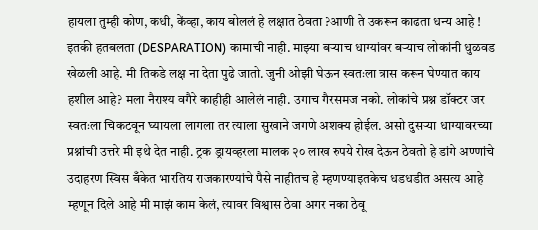हायला तुम्ही कोण, कधी, केंव्हा, काय बोललं हे लक्षात ठेवता ?आणी ते उकरून काढता धन्य आहे ! इतकी हतबलता (DESPARATION) कामाची नाही. माझ्या बऱ्याच धाग्यांवर बऱ्याच लोकांनी धुळवड खेळली आहे. मी तिकडे लक्ष ना देता पुढे जातो. जुनी ओझी घेऊन स्वतःला त्रास करून घेण्यात काय हशील आहे? मला नैराश्य वगैरे काहीही आलेलं नाही. उगाच गैरसमज नको. लोकांचे प्रश्न डॉक्टर जर स्वतःला चिकटवून घ्यायला लागला तर त्याला सुखाने जगणे अशक्य होईल. असो दुसऱ्या धाग्यावरच्या प्रश्नांची उत्तरे मी इथे देत नाही. ट्रक ड्रायव्हरला मालक २० लाख रुपये रोख देऊन ठेवतो हे डांगे अण्णांचे उदाहरण स्विस बँकेत भारतिय राजकारण्यांचे पैसे नाहीतच हे म्हणण्याइतकेच धडधडीत असत्य आहे म्हणून दिले आहे मी माझं काम केलं, त्यावर विश्वास ठेवा अगर नका ठेवू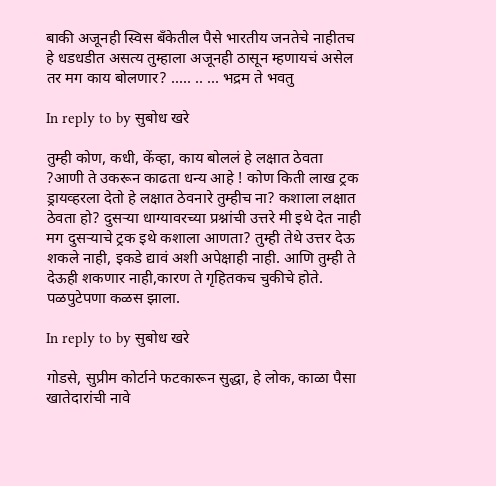बाकी अजूनही स्विस बँकेतील पैसे भारतीय जनतेचे नाहीतच हे धडधडीत असत्य तुम्हाला अजूनही ठासून म्हणायचं असेल तर मग काय बोलणार? ..... .. ... भद्रम ते भवतु

In reply to by सुबोध खरे

तुम्ही कोण, कधी, केंव्हा, काय बोललं हे लक्षात ठेवता ?आणी ते उकरून काढता धन्य आहे ! कोण किती लाख ट्रक ड्रायव्हरला देतो हे लक्षात ठेवनारे तुम्हीच ना? कशाला लक्षात ठेवता हो? दुसऱ्या धाग्यावरच्या प्रश्नांची उत्तरे मी इथे देत नाही मग दुसऱ्याचे ट्रक इथे कशाला आणता? तुम्ही तेथे उत्तर देऊ शकले नाही, इकडे द्यावं अशी अपेक्षाही नाही. आणि तुम्ही ते देऊही शकणार नाही,कारण ते गृहितकच चुकीचे होते. पळपुटेपणा कळस झाला.

In reply to by सुबोध खरे

गोडसे, सुप्रीम कोर्टाने फटकारून सुद्धा, हे लोक, काळा पैसा खातेदारांची नावे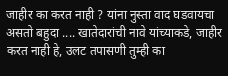जाहीर का करत नाही ? यांना नुस्ता वाद घडवायचा असतो बहुदा .... खातेदारांची नावे यांच्याकडे, जाहीर करत नाही हे, उलट तपासणी तुम्ही का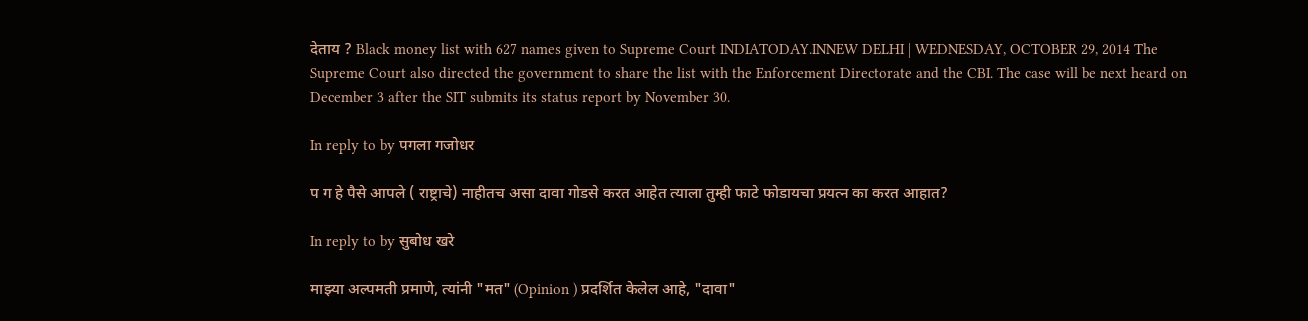देताय ? Black money list with 627 names given to Supreme Court INDIATODAY.INNEW DELHI | WEDNESDAY, OCTOBER 29, 2014 The Supreme Court also directed the government to share the list with the Enforcement Directorate and the CBI. The case will be next heard on December 3 after the SIT submits its status report by November 30.

In reply to by पगला गजोधर

प ग हे पैसे आपले ( राष्ट्राचे) नाहीतच असा दावा गोडसे करत आहेत त्याला तुम्ही फाटे फोडायचा प्रयत्न का करत आहात?

In reply to by सुबोध खरे

माझ्या अल्पमती प्रमाणे, त्यांनी "मत" (Opinion ) प्रदर्शित केलेल आहे, "दावा"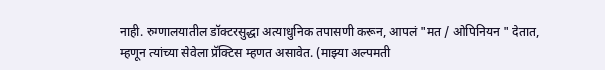नाही. रुग्णालयातील डॉक्टरसुद्धा अत्याधुनिक तपासणी करून, आपलं "मत / ओपिनियन " देतात, म्हणून त्यांच्या सेवेला प्रॅक्टिस म्हणत असावेत. (माझ्या अल्पमती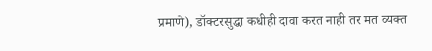प्रमाणे), डॉक्टरसुद्धा कधीही दावा करत नाही तर मत व्यक्त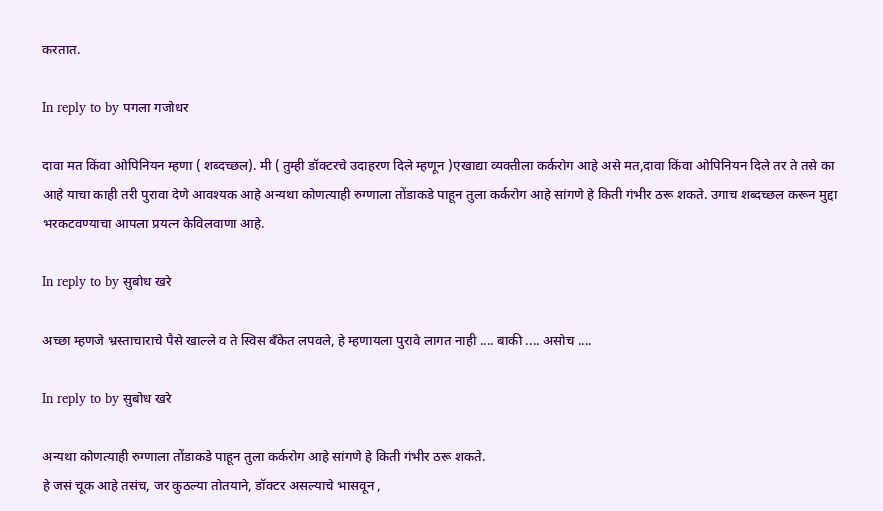करतात.

In reply to by पगला गजोधर

दावा मत किंवा ओपिनियन म्हणा ( शब्दच्छल). मी ( तुम्ही डॉक्टरचे उदाहरण दिले म्हणून )एखाद्या व्यक्तीला कर्करोग आहे असे मत,दावा किंवा ओपिनियन दिले तर ते तसे का आहे याचा काही तरी पुरावा देणे आवश्यक आहे अन्यथा कोणत्याही रुग्णाला तोंडाकडे पाहून तुला कर्करोग आहे सांगणे हे किती गंभीर ठरू शकते. उगाच शब्दच्छल करून मुद्दा भरकटवण्याचा आपला प्रयत्न केविलवाणा आहे.

In reply to by सुबोध खरे

अच्छा म्हणजे भ्रस्ताचाराचे पैसे खाल्ले व ते स्विस बँकेत लपवले, हे म्हणायला पुरावे लागत नाही .... बाकी .... असोच ....

In reply to by सुबोध खरे

अन्यथा कोणत्याही रुग्णाला तोंडाकडे पाहून तुला कर्करोग आहे सांगणे हे किती गंभीर ठरू शकते.
हे जसं चूक आहे तसंच, जर कुठल्या तोतयाने, डॉक्टर असल्याचे भासवून ,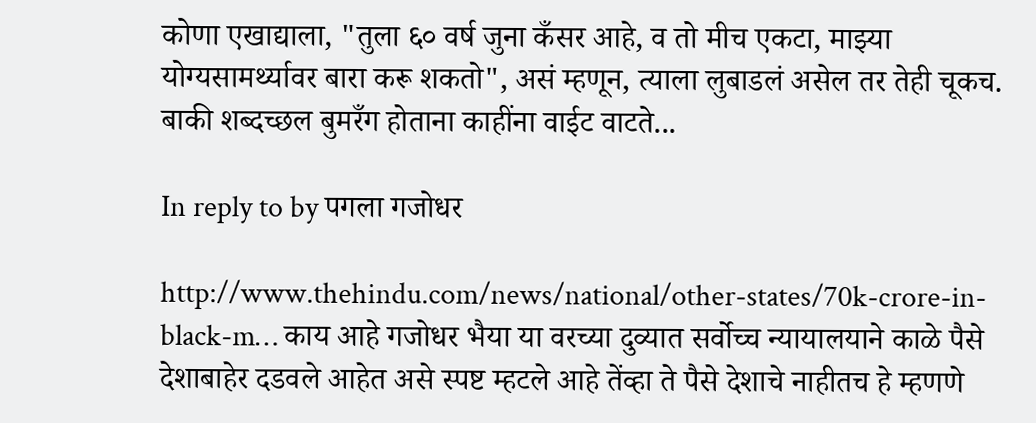कोणा एखाद्याला, "तुला ६० वर्ष जुना कँसर आहे, व तो मीच एकटा, माझ्या योग्यसामर्थ्यावर बारा करू शकतो", असं म्हणून, त्याला लुबाडलं असेल तर तेही चूकच. बाकी शब्दच्छल बुमरँग होताना काहींना वाईट वाटते...

In reply to by पगला गजोधर

http://www.thehindu.com/news/national/other-states/70k-crore-in-black-m… काय आहे गजोधर भैया या वरच्या दुव्यात सर्वोच्च न्यायालयाने काळे पैसे देशाबाहेर दडवले आहेत असे स्पष्ट म्हटले आहे तेंव्हा ते पैसे देशाचे नाहीतच हे म्हणणे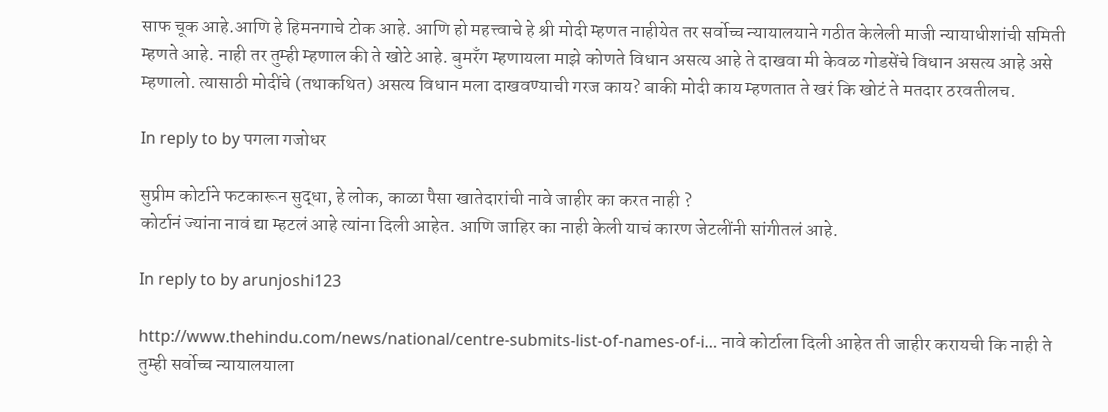साफ चूक आहे.आणि हे हिमनगाचे टोक आहे. आणि हो महत्त्वाचे हे श्री मोदी म्हणत नाहीयेत तर सर्वोच्च न्यायालयाने गठीत केलेली माजी न्यायाधीशांची समिती म्हणते आहे. नाही तर तुम्ही म्हणाल की ते खोटे आहे. बुमरँग म्हणायला माझे कोणते विधान असत्य आहे ते दाखवा मी केवळ गोडसेंचे विधान असत्य आहे असे म्हणालो. त्यासाठी मोदींचे (तथाकथित) असत्य विधान मला दाखवण्याची गरज काय? बाकी मोदी काय म्हणतात ते खरं कि खोटं ते मतदार ठरवतीलच.

In reply to by पगला गजोधर

सुप्रीम कोर्टाने फटकारून सुद्धा, हे लोक, काळा पैसा खातेदारांची नावे जाहीर का करत नाही ?
कोर्टानं ज्यांना नावं द्या म्हटलं आहे त्यांना दिली आहेत. आणि जाहिर का नाही केली याचं कारण जेटलींनी सांगीतलं आहे.

In reply to by arunjoshi123

http://www.thehindu.com/news/national/centre-submits-list-of-names-of-i… नावे कोर्टाला दिली आहेत ती जाहीर करायची कि नाही ते तुम्ही सर्वोच्च न्यायालयाला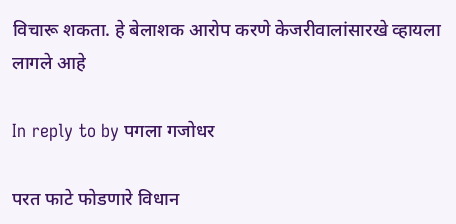विचारू शकता. हे बेलाशक आरोप करणे केजरीवालांसारखे व्हायला लागले आहे

In reply to by पगला गजोधर

परत फाटे फोडणारे विधान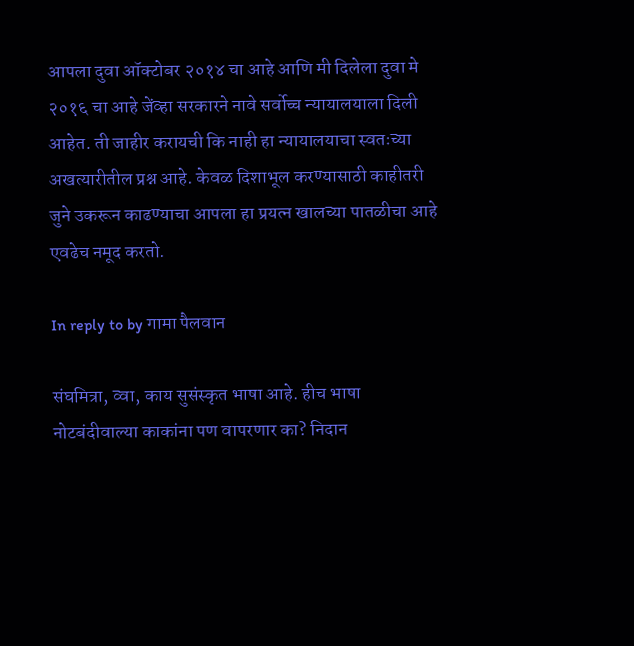आपला दुवा ऑक्टोबर २०१४ चा आहे आणि मी दिलेला दुवा मे २०१६ चा आहे जेंव्हा सरकारने नावे सर्वोच्च न्यायालयाला दिली आहेत. ती जाहीर करायची कि नाही हा न्यायालयाचा स्वतःच्या अखत्यारीतील प्रश्न आहे. केवळ दिशाभूल करण्यासाठी काहीतरी जुने उकरून काढण्याचा आपला हा प्रयत्न खालच्या पातळीचा आहे एवढेच नमूद करतो.

In reply to by गामा पैलवान

संघमित्रा, व्वा, काय सुसंस्कृत भाषा आहे. हीच भाषा नोटबंदीवाल्या काकांना पण वापरणार का? निदान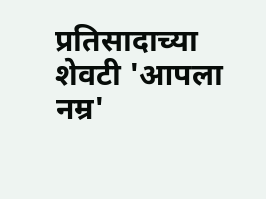प्रतिसादाच्या शेवटी 'आपला नम्र'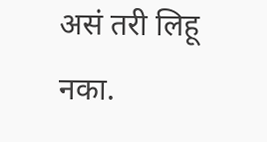असं तरी लिहू नका.